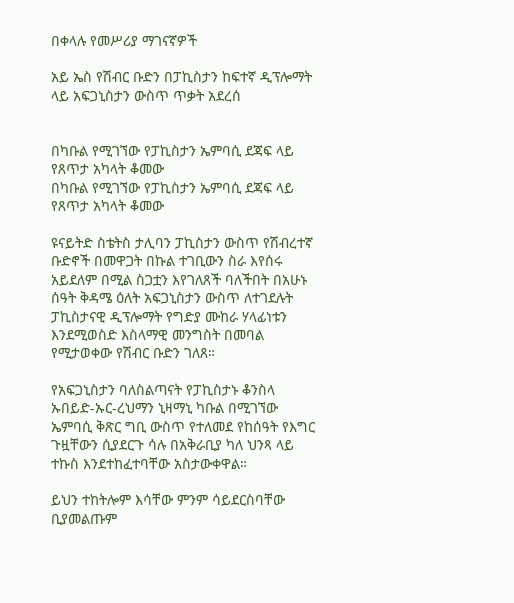በቀላሉ የመሥሪያ ማገናኛዎች

አይ ኤስ የሽብር ቡድን በፓኪስታን ከፍተኛ ዲፕሎማት ላይ አፍጋኒስታን ውስጥ ጥቃት አደረሰ


በካቡል የሚገኘው የፓኪስታን ኤምባሲ ደጃፍ ላይ የጸጥታ አካላት ቆመው
በካቡል የሚገኘው የፓኪስታን ኤምባሲ ደጃፍ ላይ የጸጥታ አካላት ቆመው

ዩናይትድ ስቴትስ ታሊባን ፓኪስታን ውስጥ የሽብረተኛ ቡድኖች በመዋጋት በኩል ተገቢውን ስራ እየሰሩ አይደለም በሚል ስጋቷን እየገለጸች ባለችበት በአሁኑ ሰዓት ቅዳሜ ዕለት አፍጋኒስታን ውስጥ ለተገደሉት ፓኪስታናዊ ዲፕሎማት የግድያ ሙከራ ሃላፊነቱን እንደሚወስድ እስላማዊ መንግስት በመባል የሚታወቀው የሽብር ቡድን ገለጸ።

የአፍጋኒስታን ባለስልጣናት የፓኪስታኑ ቆንስላ ኡበይድ-ኡር-ረህማን ኒዛማኒ ካቡል በሚገኘው ኤምባሲ ቅጽር ግቢ ውስጥ የተለመደ የከሰዓት የእግር ጉዟቸውን ሲያደርጉ ሳሉ በአቅራቢያ ካለ ህንጻ ላይ ተኩስ እንደተከፈተባቸው አስታውቀዋል።

ይህን ተከትሎም እሳቸው ምንም ሳይደርስባቸው ቢያመልጡም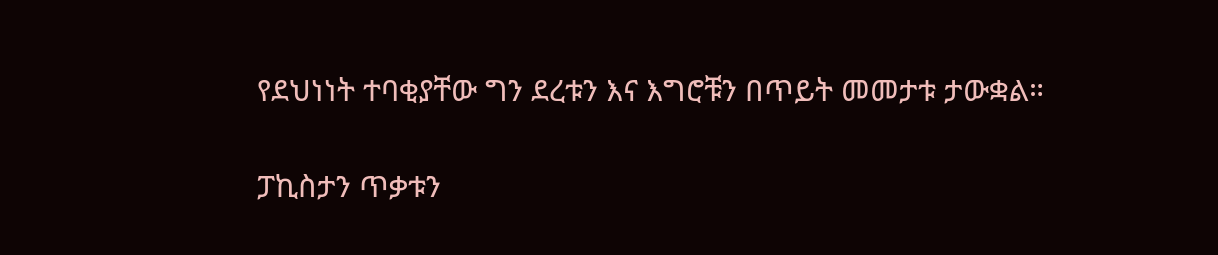የደህነነት ተባቂያቸው ግን ደረቱን እና እግሮቹን በጥይት መመታቱ ታውቋል።

ፓኪስታን ጥቃቱን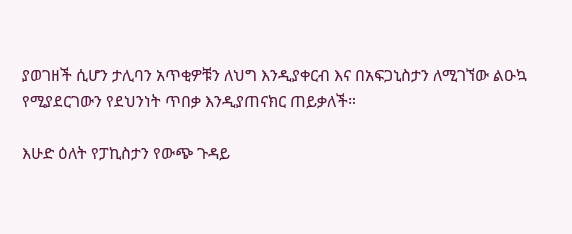ያወገዘች ሲሆን ታሊባን አጥቂዎቹን ለህግ እንዲያቀርብ እና በአፍጋኒስታን ለሚገኘው ልዑኳ የሚያደርገውን የደህንነት ጥበቃ እንዲያጠናክር ጠይቃለች።

እሁድ ዕለት የፓኪስታን የውጭ ጉዳይ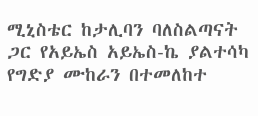ሚኒስቴር ከታሊባን ባለስልጣናት ጋር የአይኤስ አይኤስ-ኬ ያልተሳካ የግድያ ሙከራን በተመለከተ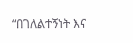“በገለልተኝነት እና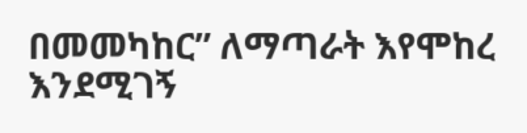በመመካከር” ለማጣራት እየሞከረ እንደሚገኝ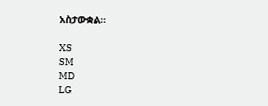አስታውቋል።

XS
SM
MD
LG